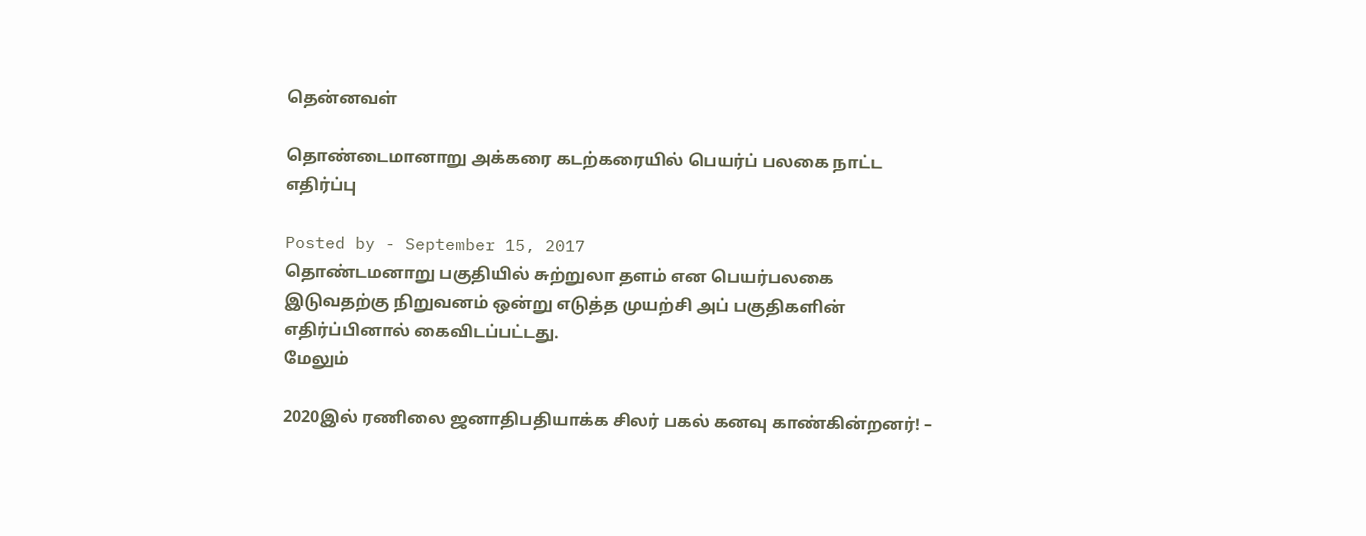தென்னவள்

தொண்டைமானாறு அக்கரை கடற்கரையில் பெயர்ப் பலகை நாட்ட எதிர்ப்பு

Posted by - September 15, 2017
தொண்டமனாறு பகுதியில் சுற்றுலா தளம் என பெயர்பலகை இடுவதற்கு நிறுவனம் ஒன்று எடுத்த முயற்சி அப் பகுதிகளின் எதிர்ப்பினால் கைவிடப்பட்டது.
மேலும்

2020இல் ரணிலை ஜனாதிபதியாக்க சிலர் பகல் கனவு காண்கின்றனர்! –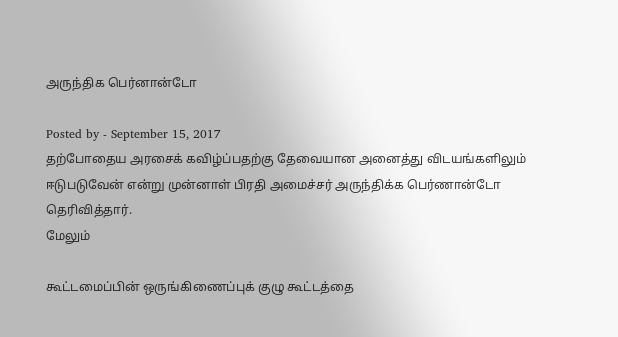அருந்திக பெர்னான்டோ

Posted by - September 15, 2017
தற்போதைய அரசைக் கவிழ்ப்பதற்கு தேவையான அனைத்து விடயங்களிலும் ஈடுபடுவேன் என்று முன்னாள் பிரதி அமைச்சர் அருந்திக்க பெர்ணான்டோ தெரிவித்தார்.
மேலும்

கூட்டமைப்பின் ஒருங்கிணைப்புக் குழு கூட்டத்தை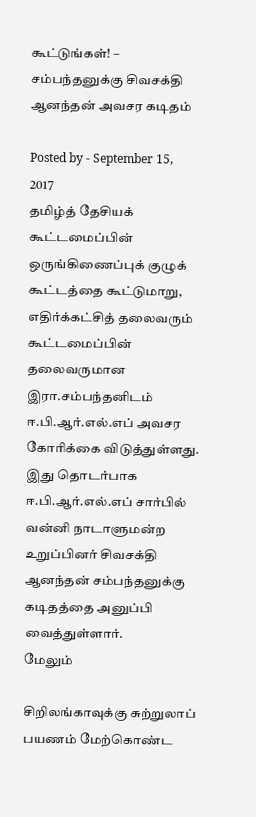கூட்டுங்கள்! – சம்பந்தனுக்கு சிவசக்தி ஆனந்தன் அவசர கடிதம்

Posted by - September 15, 2017
தமிழ்த் தேசியக் கூட்டமைப்பின் ஒருங்கிணைப்புக் குழுக் கூட்டத்தை கூட்டுமாறு, எதிர்க்கட்சித் தலைவரும் கூட்டமைப்பின் தலைவருமான இரா.சம்பந்தனிடம் ஈ.பி.ஆர்.எல்.எப் அவசர கோரிக்கை விடுத்துள்ளது. இது தொடர்பாக ஈ.பி.ஆர்.எல்.எப் சார்பில் வன்னி நாடாளுமன்ற உறுப்பினர் சிவசக்தி ஆனந்தன் சம்பந்தனுக்கு கடிதத்தை அனுப்பி வைத்துள்ளார்.
மேலும்

சிறிலங்காவுக்கு சுற்றுலாப் பயணம் மேற்கொண்ட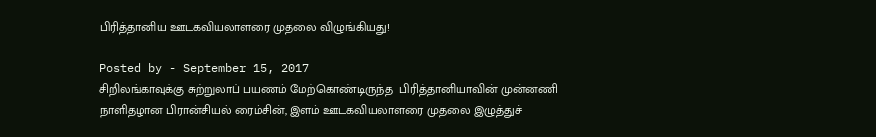பிரித்தானிய ஊடகவியலாளரை முதலை விழுங்கியது!

Posted by - September 15, 2017
சிறிலங்காவுக்கு சுற்றுலாப் பயணம் மேற்கொண்டிருந்த  பிரித்தானியாவின் முன்னணி நாளிதழான பிரான்சியல் ரைம்சின், இளம் ஊடகவியலாளரை முதலை இழுத்துச்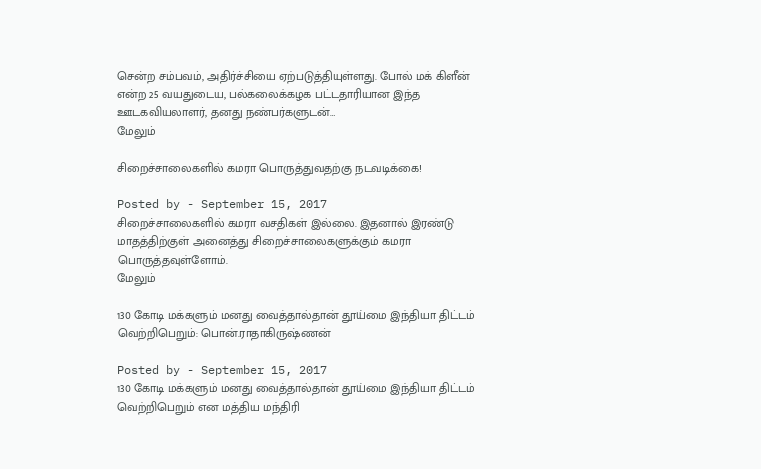சென்ற சம்பவம், அதிர்ச்சியை ஏற்படுத்தியுள்ளது. போல் மக் கிளீன் என்ற 25 வயதுடைய, பல்கலைக்கழக பட்டதாரியான இந்த ஊடகவியலாளர், தனது நண்பர்களுடன்…
மேலும்

சிறைச்சாலைகளில் கமரா பொருத்துவதற்கு நடவடிக்கை!

Posted by - September 15, 2017
சிறைச்சாலைகளில் கமரா வசதிகள் இல்லை. இதனால் இரண்டு மாதத்திற்குள் அனைத்து சிறைச்சாலைகளுக்கும் கமரா பொருத்தவுள்ளோம்.
மேலும்

130 கோடி மக்களும் மனது வைத்தால்தான் தூய்மை இந்தியா திட்டம் வெற்றிபெறும்: பொன்.ராதாகிருஷ்ணன்

Posted by - September 15, 2017
130 கோடி மக்களும் மனது வைத்தால்தான் தூய்மை இந்தியா திட்டம் வெற்றிபெறும் என மத்திய மந்திரி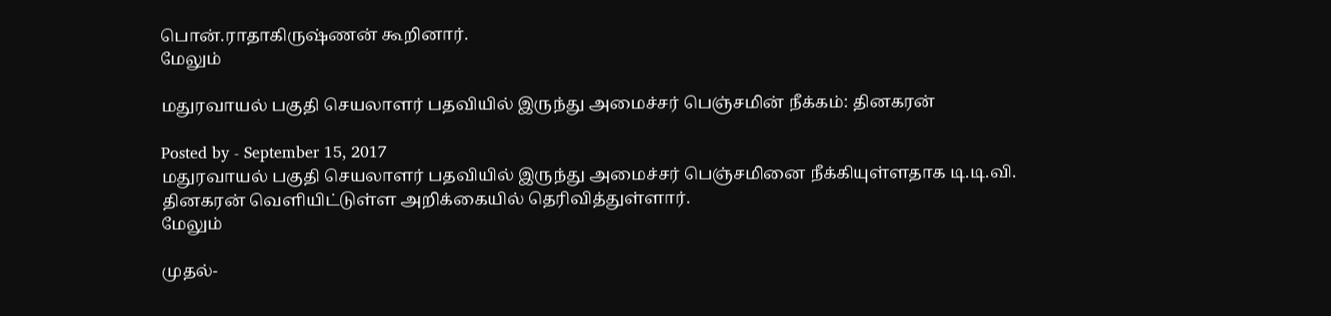பொன்.ராதாகிருஷ்ணன் கூறினார்.
மேலும்

மதுரவாயல் பகுதி செயலாளர் பதவியில் இருந்து அமைச்சர் பெஞ்சமின் நீக்கம்: தினகரன்

Posted by - September 15, 2017
மதுரவாயல் பகுதி செயலாளர் பதவியில் இருந்து அமைச்சர் பெஞ்சமினை நீக்கியுள்ளதாக டி.டி.வி. தினகரன் வெளியிட்டுள்ள அறிக்கையில் தெரிவித்துள்ளார்.
மேலும்

முதல்-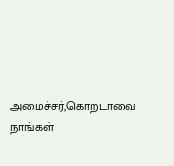அமைச்சர்,கொறடாவை நாங்கள்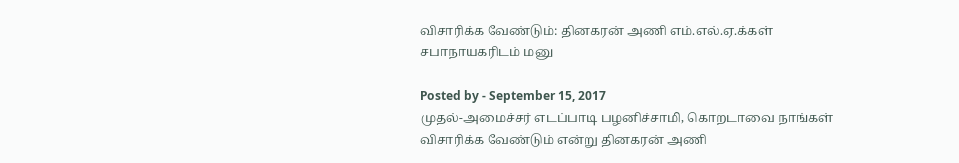விசாரிக்க வேண்டும்: தினகரன் அணி எம்.எல்.ஏ.க்கள் சபாநாயகரிடம் மனு

Posted by - September 15, 2017
முதல்-அமைச்சர் எடப்பாடி பழனிச்சாமி, கொறடாவை நாங்கள் விசாரிக்க வேண்டும் என்று தினகரன் அணி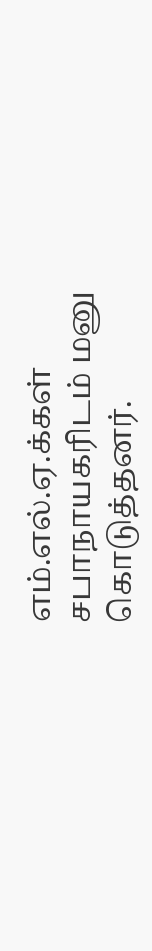எம்.எல்.ஏ.க்கள் சபாநாயகரிடம் மனு கொடுத்தனர்.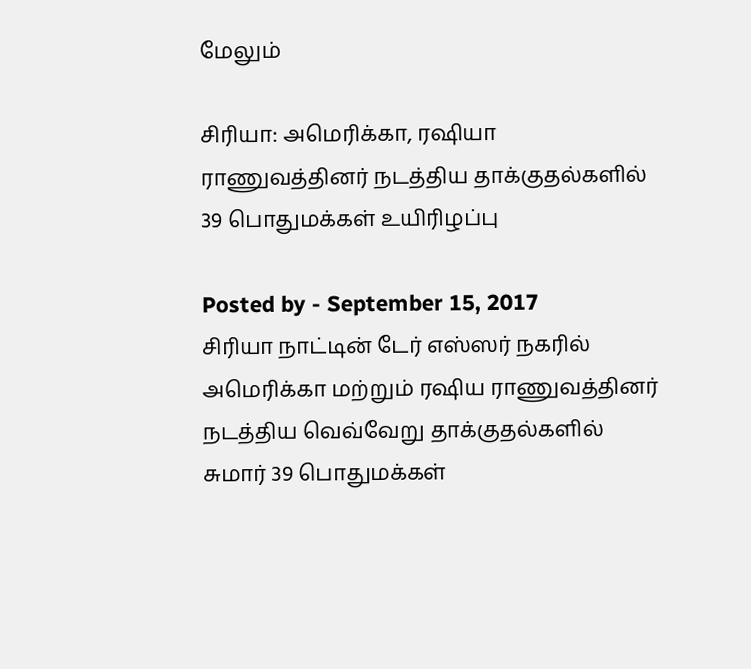மேலும்

சிரியா: அமெரிக்கா, ரஷியா ராணுவத்தினர் நடத்திய தாக்குதல்களில் 39 பொதுமக்கள் உயிரிழப்பு

Posted by - September 15, 2017
சிரியா நாட்டின் டேர் எஸ்ஸர் நகரில் அமெரிக்கா மற்றும் ரஷிய ராணுவத்தினர் நடத்திய வெவ்வேறு தாக்குதல்களில் சுமார் 39 பொதுமக்கள்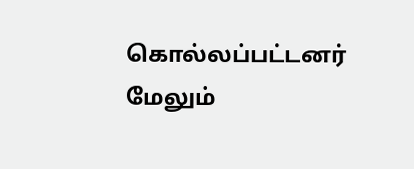கொல்லப்பட்டனர்
மேலும்